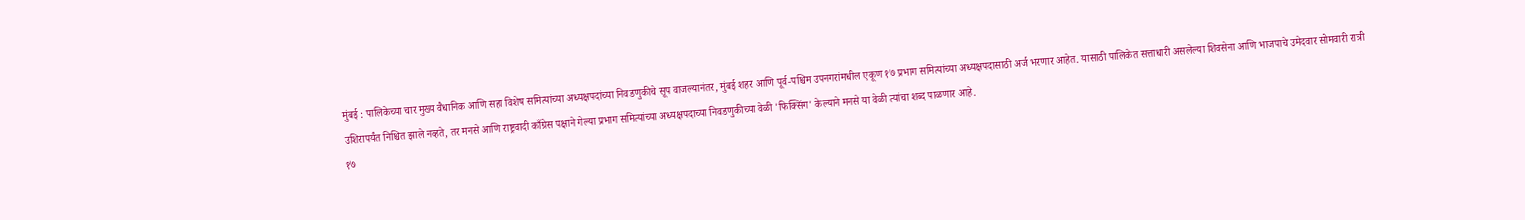मुंबई : पालिकेच्या चार मुख्य वैधानिक आणि सहा विशेष समित्यांच्या अध्यक्षपदांच्या निवडणुकीचे सूप वाजल्यानंतर, मुंबई शहर आणि पूर्व-पश्चिम उपनगरांमधील एकूण १७ प्रभाग समित्यांच्या अध्यक्षपदासाठी अर्ज भरणार आहेत. यासाठी पालिकेत सत्ताधारी असलेल्या शिवसेना आणि भाजपाचे उमेदवार सोमवारी रात्री उशिरापर्यंत निश्चित झाले नव्हते, तर मनसे आणि राष्ट्रवादी काँग्रेस पक्षाने गेल्या प्रभाग समित्यांच्या अध्यक्षपदाच्या निवडणुकीच्या वेळी 'फिक्सिंग' केल्याने मनसे या वेळी त्यांचा शब्द पाळणार आहे.
१७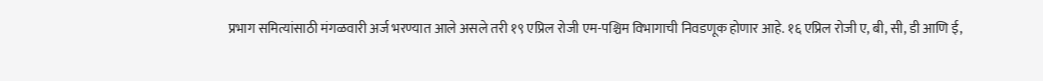प्रभाग समित्यांसाठी मंगळवारी अर्ज भरण्यात आले असले तरी १९ एप्रिल रोजी एम-पश्चिम विभागाची निवडणूक होणार आहे. १६ एप्रिल रोजी ए, बी, सी, डी आणि ई,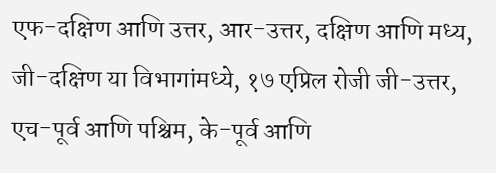एफ-दक्षिण आणि उत्तर, आर-उत्तर, दक्षिण आणि मध्य, जी-दक्षिण या विभागांमध्ये, १७ एप्रिल रोजी जी-उत्तर, एच-पूर्व आणि पश्चिम, के-पूर्व आणि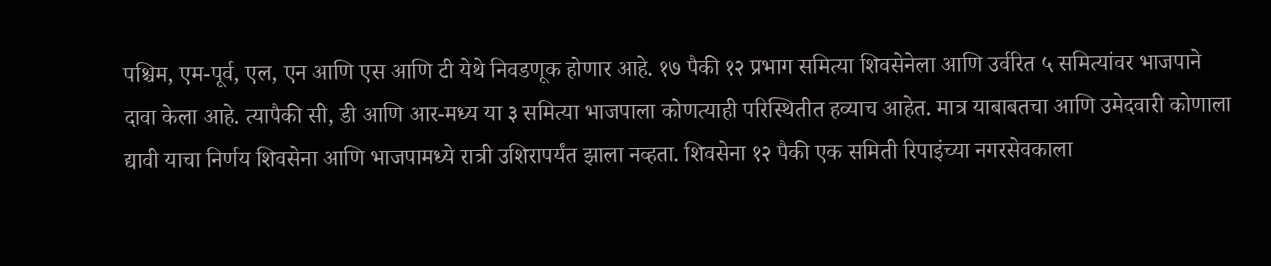पश्चिम, एम-पूर्व, एल, एन आणि एस आणि टी येथे निवडणूक होणार आहे. १७ पैकी १२ प्रभाग समित्या शिवसेनेला आणि उर्वरित ५ समित्यांवर भाजपाने दावा केला आहे. त्यापैकी सी, डी आणि आर-मध्य या ३ समित्या भाजपाला कोणत्याही परिस्थितीत हव्याच आहेत. मात्र याबाबतचा आणि उमेदवारी कोणाला द्यावी याचा निर्णय शिवसेना आणि भाजपामध्ये रात्री उशिरापर्यंत झाला नव्हता. शिवसेना १२ पैकी एक समिती रिपाइंच्या नगरसेवकाला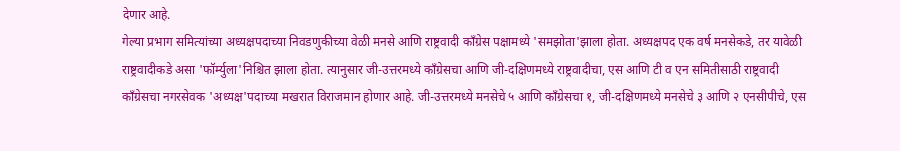देणार आहे.
गेल्या प्रभाग समित्यांच्या अध्यक्षपदाच्या निवडणुकीच्या वेळी मनसे आणि राष्ट्रवादी काँग्रेस पक्षामध्ये 'समझोता'झाला होता. अध्यक्षपद एक वर्ष मनसेकडे, तर यावेळी राष्ट्रवादीकडे असा 'फॉर्म्युला'निश्चित झाला होता. त्यानुसार जी-उत्तरमध्ये काँग्रेसचा आणि जी-दक्षिणमध्ये राष्ट्रवादीचा, एस आणि टी व एन समितीसाठी राष्ट्रवादी काँग्रेसचा नगरसेवक 'अध्यक्ष'पदाच्या मखरात विराजमान होणार आहे. जी-उत्तरमध्ये मनसेचे ५ आणि काँग्रेसचा १, जी-दक्षिणमध्ये मनसेचे ३ आणि २ एनसीपीचे, एस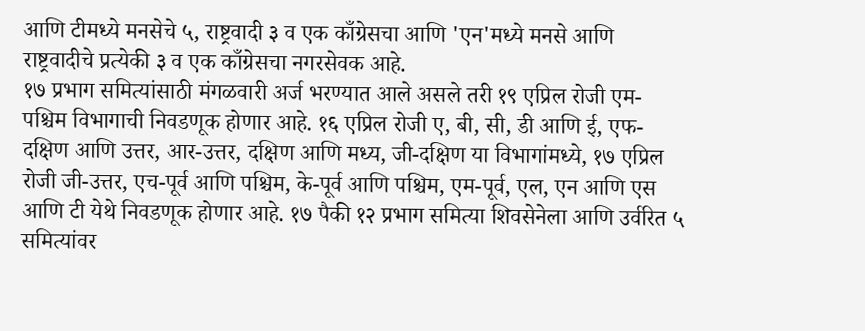आणि टीमध्ये मनसेचे ५, राष्ट्रवादी ३ व एक काँग्रेसचा आणि 'एन'मध्ये मनसे आणि राष्ट्रवादीचे प्रत्येकी ३ व एक काँग्रेसचा नगरसेवक आहे.
१७ प्रभाग समित्यांसाठी मंगळवारी अर्ज भरण्यात आले असले तरी १९ एप्रिल रोजी एम-पश्चिम विभागाची निवडणूक होणार आहे. १६ एप्रिल रोजी ए, बी, सी, डी आणि ई, एफ-दक्षिण आणि उत्तर, आर-उत्तर, दक्षिण आणि मध्य, जी-दक्षिण या विभागांमध्ये, १७ एप्रिल रोजी जी-उत्तर, एच-पूर्व आणि पश्चिम, के-पूर्व आणि पश्चिम, एम-पूर्व, एल, एन आणि एस आणि टी येथे निवडणूक होणार आहे. १७ पैकी १२ प्रभाग समित्या शिवसेनेला आणि उर्वरित ५ समित्यांवर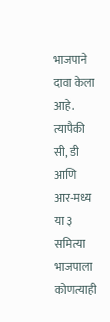भाजपाने दावा केला आहे. त्यापैकी सी, डी आणि आर-मध्य या ३ समित्या भाजपाला कोणत्याही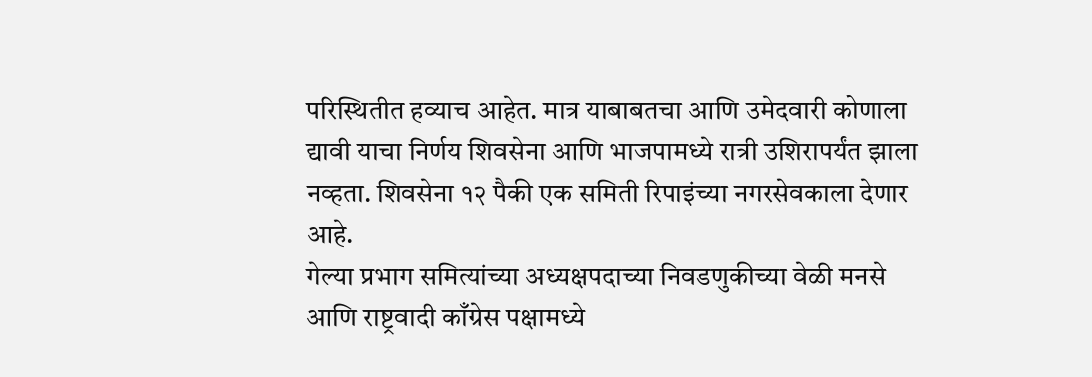परिस्थितीत हव्याच आहेत. मात्र याबाबतचा आणि उमेदवारी कोणाला द्यावी याचा निर्णय शिवसेना आणि भाजपामध्ये रात्री उशिरापर्यंत झाला नव्हता. शिवसेना १२ पैकी एक समिती रिपाइंच्या नगरसेवकाला देणार आहे.
गेल्या प्रभाग समित्यांच्या अध्यक्षपदाच्या निवडणुकीच्या वेळी मनसे आणि राष्ट्रवादी काँग्रेस पक्षामध्ये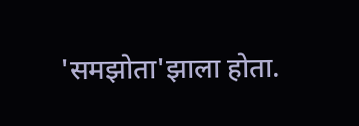'समझोता'झाला होता.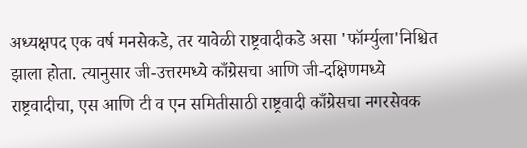अध्यक्षपद एक वर्ष मनसेकडे, तर यावेळी राष्ट्रवादीकडे असा 'फॉर्म्युला'निश्चित झाला होता. त्यानुसार जी-उत्तरमध्ये काँग्रेसचा आणि जी-दक्षिणमध्ये राष्ट्रवादीचा, एस आणि टी व एन समितीसाठी राष्ट्रवादी काँग्रेसचा नगरसेवक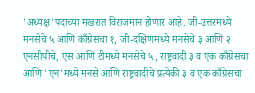'अध्यक्ष'पदाच्या मखरात विराजमान होणार आहे. जी-उत्तरमध्ये मनसेचे ५ आणि काँग्रेसचा १, जी-दक्षिणमध्ये मनसेचे ३ आणि २ एनसीपीचे, एस आणि टीमध्ये मनसेचे ५, राष्ट्रवादी ३ व एक काँग्रेसचा आणि 'एन'मध्ये मनसे आणि राष्ट्रवादीचे प्रत्येकी ३ व एक काँग्रेसचा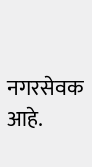नगरसेवक आहे.